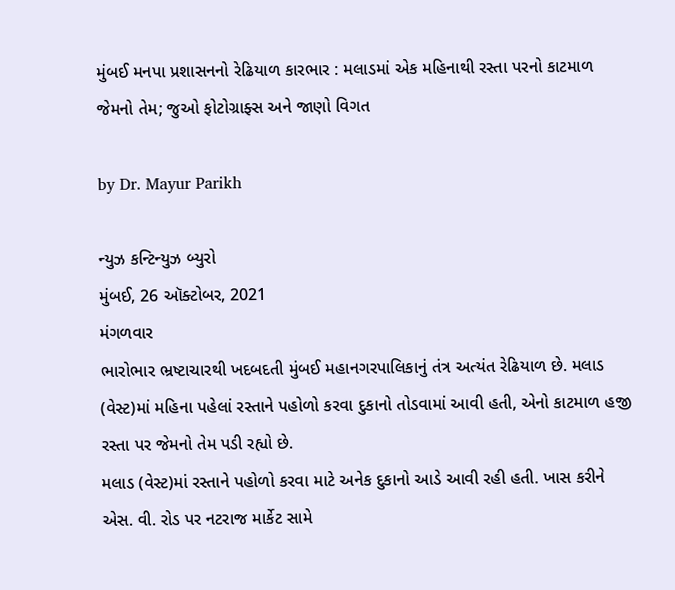મુંબઈ મનપા પ્રશાસનનો રેઢિયાળ કારભાર : મલાડમાં એક મહિનાથી રસ્તા પરનો કાટમાળ જેમનો તેમ; જુઓ ફોટોગ્રાફ્સ અને જાણો વિગત

by Dr. Mayur Parikh

ન્યુઝ કન્ટિન્યુઝ બ્યુરો
મુંબઈ, 26 ઑક્ટોબર, 2021
મંગળવાર
ભારોભાર ભ્રષ્ટાચારથી ખદબદતી મુંબઈ મહાનગરપાલિકાનું તંત્ર અત્યંત રેઢિયાળ છે. મલાડ (વેસ્ટ)માં મહિના પહેલાં રસ્તાને પહોળો કરવા દુકાનો તોડવામાં આવી હતી, એનો કાટમાળ હજી રસ્તા પર જેમનો તેમ પડી રહ્યો છે.
મલાડ (વેસ્ટ)માં રસ્તાને પહોળો કરવા માટે અનેક દુકાનો આડે આવી રહી હતી. ખાસ કરીને એસ. વી. રોડ પર નટરાજ માર્કેટ સામે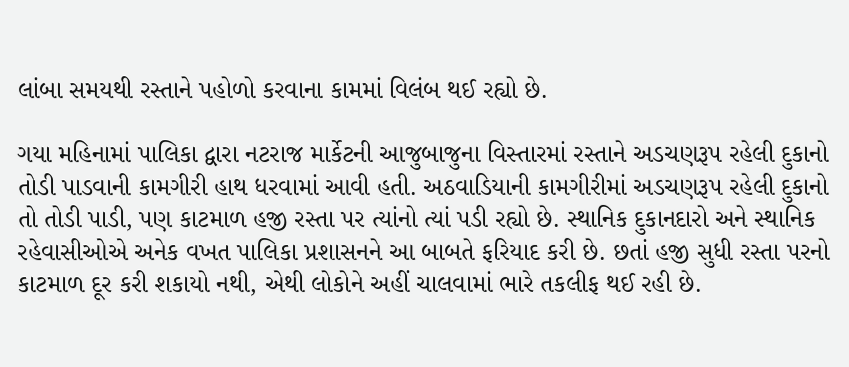લાંબા સમયથી રસ્તાને પહોળો કરવાના કામમાં વિલંબ થઈ રહ્યો છે.

ગયા મહિનામાં પાલિકા દ્વારા નટરાજ માર્કેટની આજુબાજુના વિસ્તારમાં રસ્તાને અડચણરૂપ રહેલી દુકાનો તોડી પાડવાની કામગીરી હાથ ધરવામાં આવી હતી. અઠવાડિયાની કામગીરીમાં અડચણરૂપ રહેલી દુકાનો તો તોડી પાડી, પણ કાટમાળ હજી રસ્તા પર ત્યાંનો ત્યાં પડી રહ્યો છે. સ્થાનિક દુકાનદારો અને સ્થાનિક રહેવાસીઓએ અનેક વખત પાલિકા પ્રશાસનને આ બાબતે ફરિયાદ કરી છે. છતાં હજી સુધી રસ્તા પરનો કાટમાળ દૂર કરી શકાયો નથી, એથી લોકોને અહીં ચાલવામાં ભારે તકલીફ થઈ રહી છે.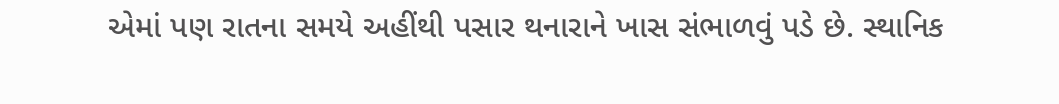એમાં પણ રાતના સમયે અહીંથી પસાર થનારાને ખાસ સંભાળવું પડે છે. સ્થાનિક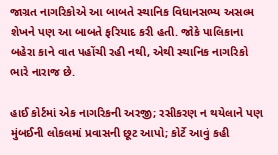જાગ્રત નાગરિકોએ આ બાબતે સ્થાનિક વિધાનસભ્ય અસલ્મ શેખને પણ આ બાબતે ફરિયાદ કરી હતી. જોકે પાલિકાના બહેરા કાને વાત પહોંચી રહી નથી, એથી સ્થાનિક નાગરિકો ભારે નારાજ છે.

હાઈ કોર્ટમાં એક નાગરિકની અરજી; રસીકરણ ન થયેલાને પણ મુંબઈની લોકલમાં પ્રવાસની છૂટ આપો; કોર્ટે આવું કહી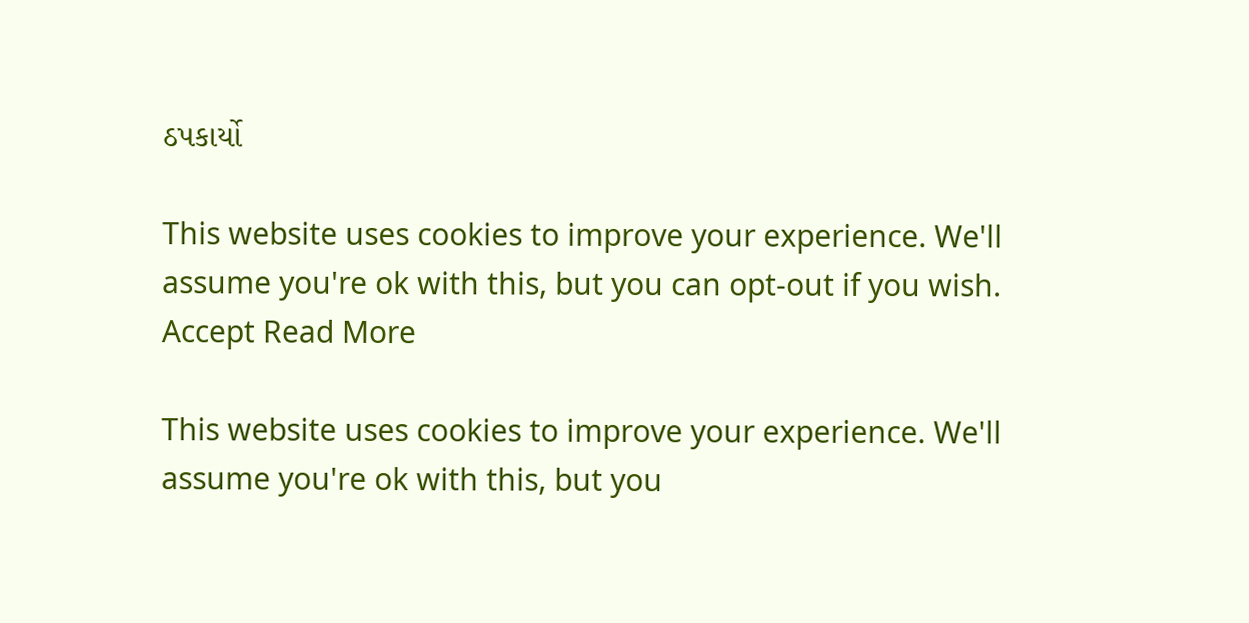ઠપકાર્યો

This website uses cookies to improve your experience. We'll assume you're ok with this, but you can opt-out if you wish. Accept Read More

This website uses cookies to improve your experience. We'll assume you're ok with this, but you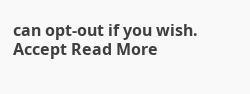can opt-out if you wish. Accept Read More